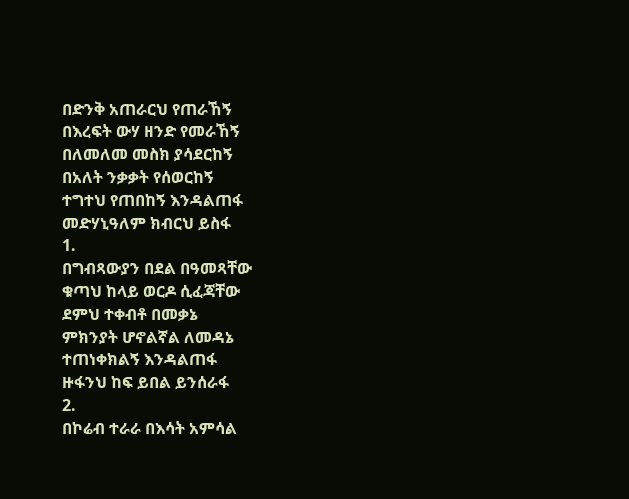በድንቅ አጠራርህ የጠራኸኝ
በእረፍት ውሃ ዘንድ የመራኸኝ
በለመለመ መስክ ያሳደርከኝ
በአለት ንቃቃት የሰወርከኝ
ተግተህ የጠበከኝ እንዳልጠፋ
መድሃኒዓለም ክብርህ ይስፋ
1.
በግብጻውያን በደል በዓመጻቸው
ቁጣህ ከላይ ወርዶ ሲፈጃቸው
ደምህ ተቀብቶ በመቃኔ
ምክንያት ሆኖልኛል ለመዳኔ
ተጠነቀክልኝ እንዳልጠፋ
ዙፋንህ ከፍ ይበል ይንሰራፋ
2.
በኮሬብ ተራራ በእሳት አምሳል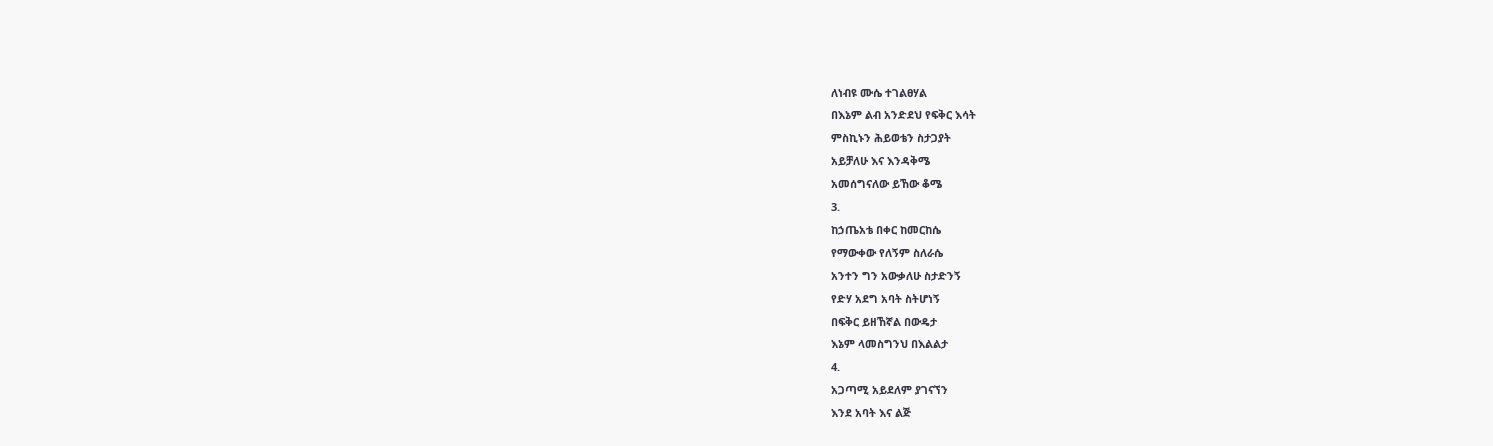ለነብዩ ሙሴ ተገልፀሃል
በእኔም ልብ አንድደህ የፍቅር እሳት
ምስኪኑን ሕይወቴን ስታጋያት
አይቻለሁ እና እንዳቅሜ
አመሰግናለው ይኸው ቆሜ
3.
ከኃጤአቴ በቀር ከመርከሴ
የማውቀው የለኝም ስለራሴ
አንተን ግን አውቃለሁ ስታድንኝ
የድሃ አደግ አባት ስትሆነኝ
በፍቅር ይዘኸኛል በውዴታ
እኔም ላመስግንህ በእልልታ
4.
አጋጣሚ አይደለም ያገናኘን
እንደ አባት እና ልጅ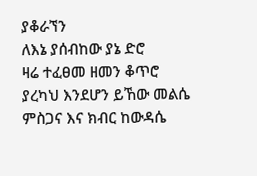ያቆራኘን
ለእኔ ያሰብከው ያኔ ድሮ
ዛሬ ተፈፀመ ዘመን ቆጥሮ
ያረካህ እንደሆን ይኸው መልሴ
ምስጋና እና ክብር ከውዳሴ